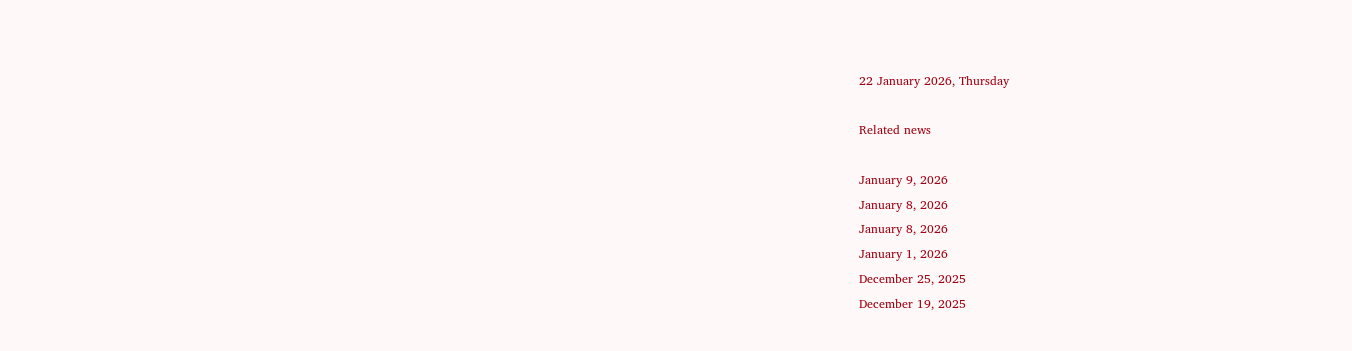22 January 2026, Thursday

Related news

January 9, 2026
January 8, 2026
January 8, 2026
January 1, 2026
December 25, 2025
December 19, 2025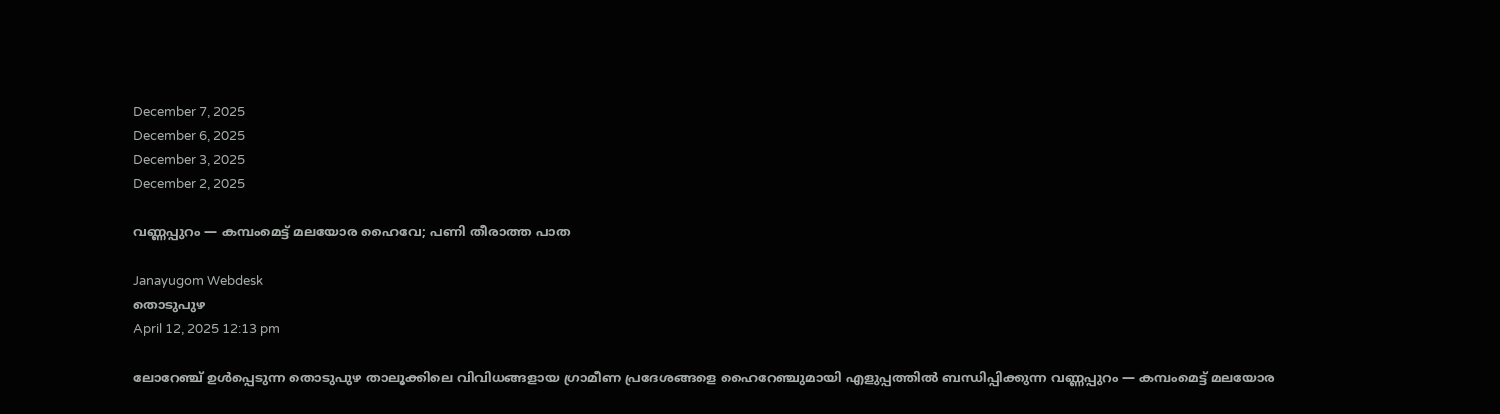December 7, 2025
December 6, 2025
December 3, 2025
December 2, 2025

വണ്ണപ്പുറം — കമ്പംമെട്ട് മലയോര ഹൈവേ; പണി തീരാത്ത പാത

Janayugom Webdesk
തൊടുപുഴ
April 12, 2025 12:13 pm

ലോറേഞ്ച് ഉൾപ്പെടുന്ന തൊടുപുഴ താലൂക്കിലെ വിവിധങ്ങളായ ഗ്രാമീണ പ്രദേശങ്ങളെ ഹൈറേഞ്ചുമായി എളുപ്പത്തിൽ ബന്ധിപ്പിക്കുന്ന വണ്ണപ്പുറം — കമ്പംമെട്ട് മലയോര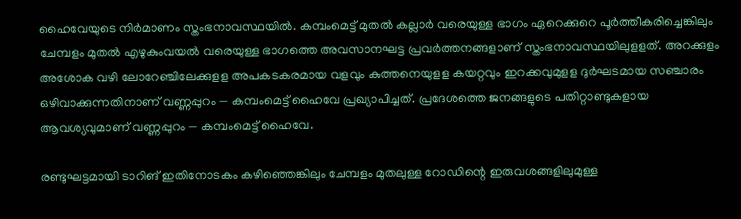ഹൈവേയുടെ നിർമാണം സ്തംഭനാവസ്ഥയിൽ. കമ്പംമെട്ട് മുതൽ കല്ലാർ വരെയുള്ള ഭാഗം ഏറെക്കുറെ പൂർത്തീകരിച്ചെങ്കിലും ചേമ്പളം മുതൽ എഴുകുംവയൽ വരെയുള്ള ഭാഗത്തെ അവസാനഘട്ട പ്രവർത്തനങ്ങളാണ് സ്തംഭനാവസ്ഥയിലുളളത്. അറക്കുളം അശോക വഴി ലോറേഞ്ചിലേക്കുളള അപകടകരമായ വളവും കുത്തനെയുളള കയറ്റവും ഇറക്കവുമുളള ദുർഘടമായ സഞ്ചാരം ഒഴിവാക്കുന്നതിനാണ് വണ്ണപ്പുറം — കമ്പംമെട്ട് ഹൈവേ പ്രഖ്യാപിച്ചത്. പ്രദേശത്തെ ജനങ്ങളുടെ പതിറ്റാണ്ടുകളായ ആവശ്യവുമാണ് വണ്ണപ്പുറം — കമ്പംമെട്ട് ഹൈവേ.

രണ്ടുഘട്ടമായി ടാറിങ് ഇതിനോടകം കഴിഞ്ഞെങ്കിലും ചേമ്പളം മുതലുള്ള റോഡിന്റെ ഇരുവശങ്ങളിലുമുള്ള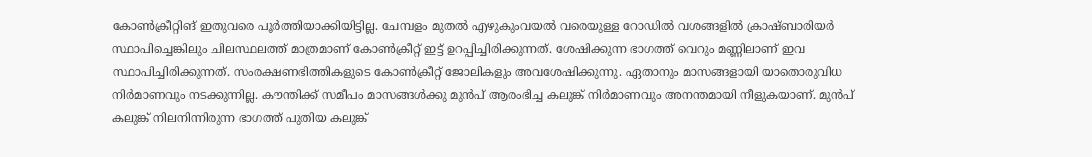കോൺക്രീറ്റിങ് ഇതുവരെ പൂർത്തിയാക്കിയിട്ടില്ല. ചേമ്പളം മുതൽ എഴുകുംവയൽ വരെയുള്ള റോഡിൽ വശങ്ങളിൽ ക്രാഷ്ബാരിയർ സ്ഥാപിച്ചെങ്കിലും ചിലസ്ഥലത്ത് മാത്രമാണ് കോൺക്രീറ്റ് ഇട്ട് ഉറപ്പിച്ചിരിക്കുന്നത്. ശേഷിക്കുന്ന ഭാഗത്ത് വെറും മണ്ണിലാണ് ഇവ സ്ഥാപിച്ചിരിക്കുന്നത്. സംരക്ഷണഭിത്തികളുടെ കോൺക്രീറ്റ് ജോലികളും അവശേഷിക്കുന്നു. ഏതാനും മാസങ്ങളായി യാതൊരുവിധ നിർമാണവും നടക്കുന്നില്ല. കൗന്തിക്ക് സമീപം മാസങ്ങൾക്കു മുൻപ് ആരംഭിച്ച കലുങ്ക് നിർമാണവും അനന്തമായി നീളുകയാണ്. മുൻപ് കലുങ്ക് നിലനിന്നിരുന്ന ഭാഗത്ത് പുതിയ കലുങ്ക്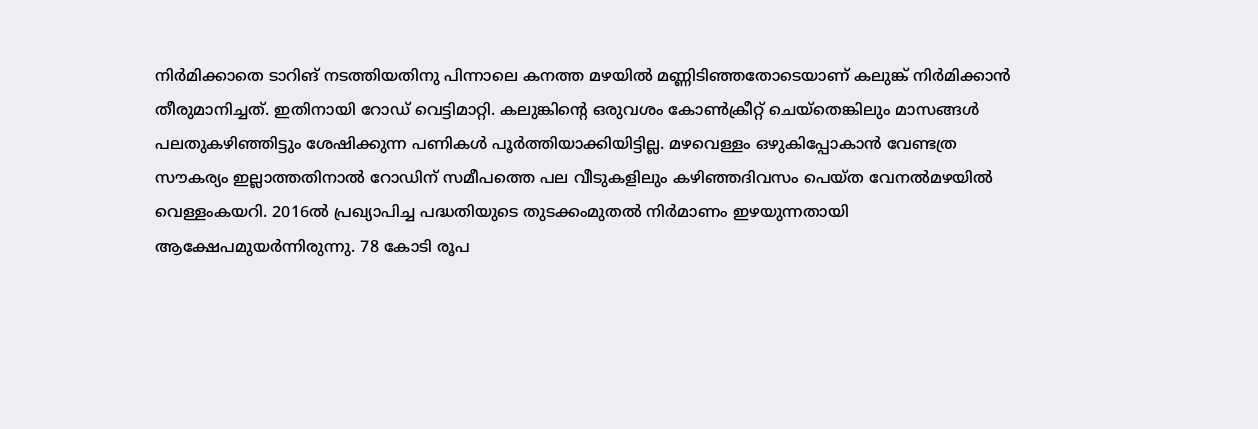നിർമിക്കാതെ ടാറിങ് നടത്തിയതിനു പിന്നാലെ കനത്ത മഴയിൽ മണ്ണിടിഞ്ഞതോടെയാണ് കലുങ്ക് നിർമിക്കാൻ തീരുമാനിച്ചത്. ഇതിനായി റോഡ് വെട്ടിമാറ്റി. കലുങ്കിന്റെ ഒരുവശം കോൺക്രീറ്റ് ചെയ്തെങ്കിലും മാസങ്ങൾ പലതുകഴിഞ്ഞിട്ടും ശേഷിക്കുന്ന പണികൾ പൂർത്തിയാക്കിയിട്ടില്ല. മഴവെള്ളം ഒഴുകിപ്പോകാൻ വേണ്ടത്ര സൗകര്യം ഇല്ലാത്തതിനാൽ റോഡിന് സമീപത്തെ പല വീടുകളിലും കഴിഞ്ഞദിവസം പെയ്ത വേനൽമഴയിൽ വെള്ളംകയറി. 2016ൽ പ്രഖ്യാപിച്ച പദ്ധതിയുടെ തുടക്കംമുതൽ നിർമാണം ഇഴയുന്നതായി ആക്ഷേപമുയർന്നിരുന്നു. 78 കോടി രൂപ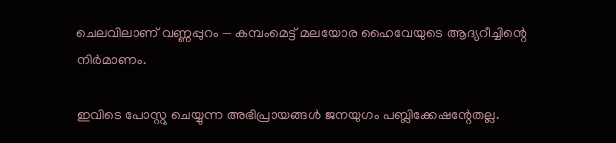ചെലവിലാണ് വണ്ണപ്പുറം — കമ്പംമെട്ട് മലയോര ഹൈവേയുടെ ആദ്യറീച്ചിന്റെ നിർമാണം.

ഇവിടെ പോസ്റ്റു ചെയ്യുന്ന അഭിപ്രായങ്ങള്‍ ജനയുഗം പബ്ലിക്കേഷന്റേതല്ല.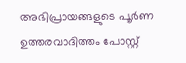അഭിപ്രായങ്ങളുടെ പൂര്‍ണ ഉത്തരവാദിത്തം പോസ്റ്റ്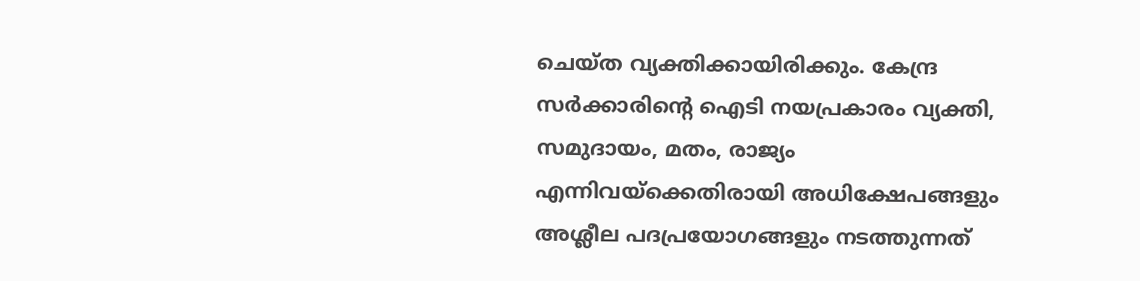ചെയ്ത വ്യക്തിക്കായിരിക്കും. കേന്ദ്ര സര്‍ക്കാരിന്റെ ഐടി നയപ്രകാരം വ്യക്തി, സമുദായം, മതം, രാജ്യം എന്നിവയ്‌ക്കെതിരായി അധിക്ഷേപങ്ങളും അശ്ലീല പദപ്രയോഗങ്ങളും നടത്തുന്നത്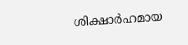ശിക്ഷാര്‍ഹമായ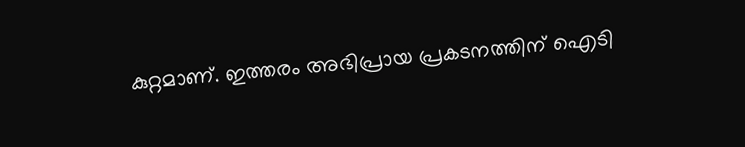കുറ്റമാണ്. ഇത്തരം അഭിപ്രായ പ്രകടനത്തിന് ഐടി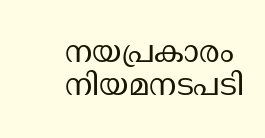നയപ്രകാരം നിയമനടപടി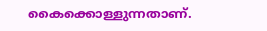കൈക്കൊള്ളുന്നതാണ്.